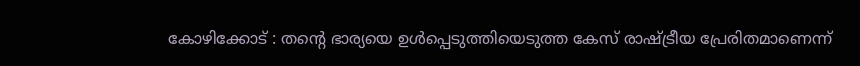കോഴിക്കോട് : തന്റെ ഭാര്യയെ ഉൾപ്പെടുത്തിയെടുത്ത കേസ് രാഷ്ട്രീയ പ്രേരിതമാണെന്ന്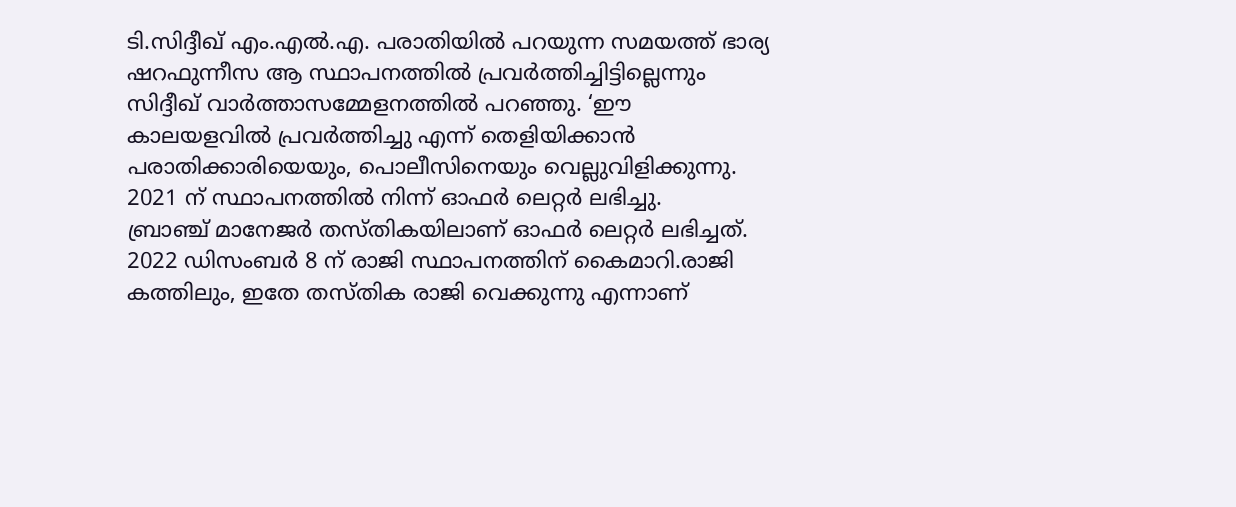ടി.സിദ്ദീഖ് എം.എൽ.എ. പരാതിയിൽ പറയുന്ന സമയത്ത് ഭാര്യ ഷറഫുന്നീസ ആ സ്ഥാപനത്തിൽ പ്രവർത്തിച്ചിട്ടില്ലെന്നും സിദ്ദീഖ് വാർത്താസമ്മേളനത്തിൽ പറഞ്ഞു. ‘ഈ കാലയളവിൽ പ്രവർത്തിച്ചു എന്ന് തെളിയിക്കാൻ പരാതിക്കാരിയെയും, പൊലീസിനെയും വെല്ലുവിളിക്കുന്നു. 2021 ന് സ്ഥാപനത്തിൽ നിന്ന് ഓഫർ ലെറ്റർ ലഭിച്ചു.
ബ്രാഞ്ച് മാനേജർ തസ്തികയിലാണ് ഓഫർ ലെറ്റർ ലഭിച്ചത്. 2022 ഡിസംബർ 8 ന് രാജി സ്ഥാപനത്തിന് കൈമാറി.രാജി കത്തിലും, ഇതേ തസ്തിക രാജി വെക്കുന്നു എന്നാണ്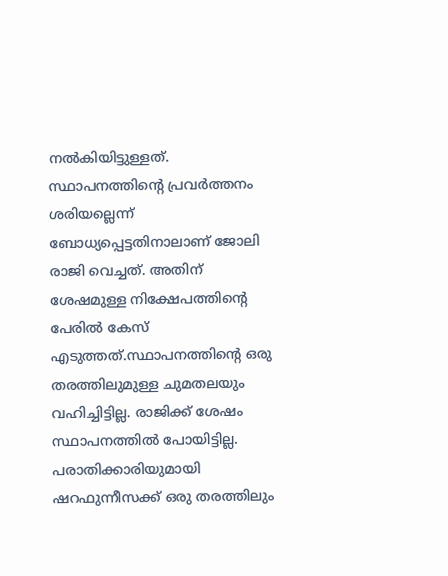നൽകിയിട്ടുള്ളത്. സ്ഥാപനത്തിന്റെ പ്രവർത്തനം ശരിയല്ലെന്ന് ബോധ്യപ്പെട്ടതിനാലാണ് ജോലി രാജി വെച്ചത്. അതിന് ശേഷമുള്ള നിക്ഷേപത്തിന്റെ പേരിൽ കേസ് എടുത്തത്.സ്ഥാപനത്തിന്റെ ഒരു തരത്തിലുമുള്ള ചുമതലയും വഹിച്ചിട്ടില്ല. രാജിക്ക് ശേഷം സ്ഥാപനത്തിൽ പോയിട്ടില്ല. പരാതിക്കാരിയുമായി ഷറഫുന്നീസക്ക് ഒരു തരത്തിലും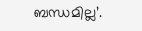ബന്ധമില്ല’.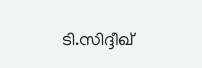ടി.സിദ്ദീഖ്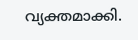വ്യക്തമാക്കി.